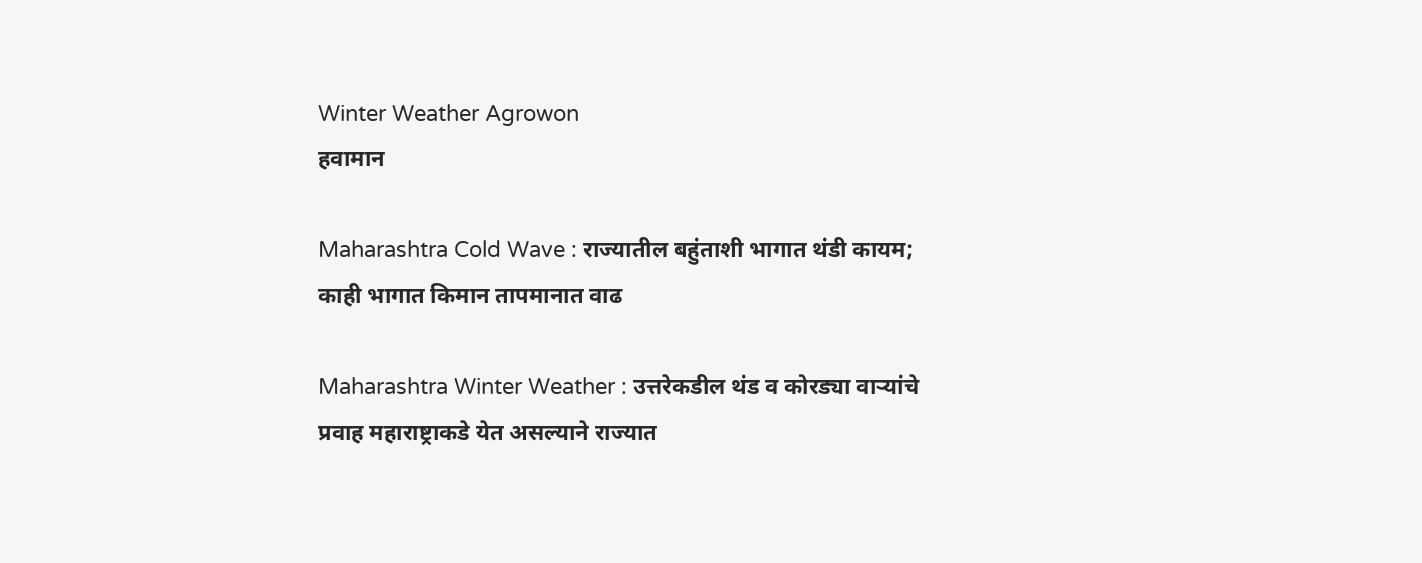Winter Weather Agrowon
हवामान

Maharashtra Cold Wave : राज्यातील बहुंताशी भागात थंडी कायम; काही भागात किमान तापमानात वाढ

Maharashtra Winter Weather : उत्तरेकडील थंड व कोरड्या वाऱ्यांचे प्रवाह महाराष्ट्राकडे येत असल्याने राज्यात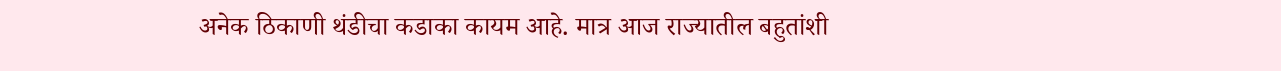अनेक ठिकाणी थंडीचा कडाका कायम आहे. मात्र आज राज्यातील बहुतांशी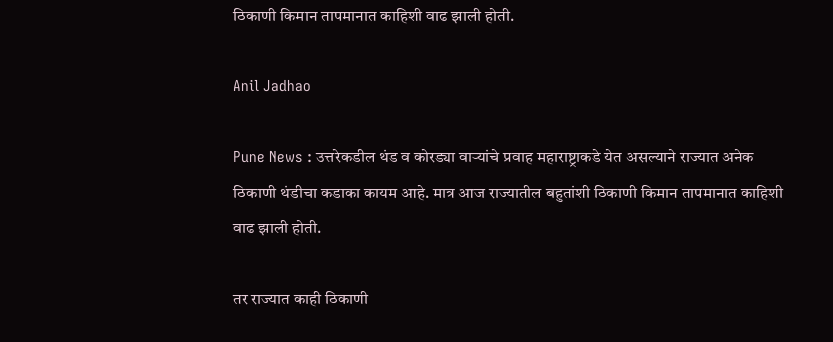ठिकाणी किमान तापमानात काहिशी वाढ झाली होती.

Anil Jadhao

Pune News : उत्तरेकडील थंड व कोरड्या वाऱ्यांचे प्रवाह महाराष्ट्राकडे येत असल्याने राज्यात अनेक ठिकाणी थंडीचा कडाका कायम आहे. मात्र आज राज्यातील बहुतांशी ठिकाणी किमान तापमानात काहिशी वाढ झाली होती.

तर राज्यात काही ठिकाणी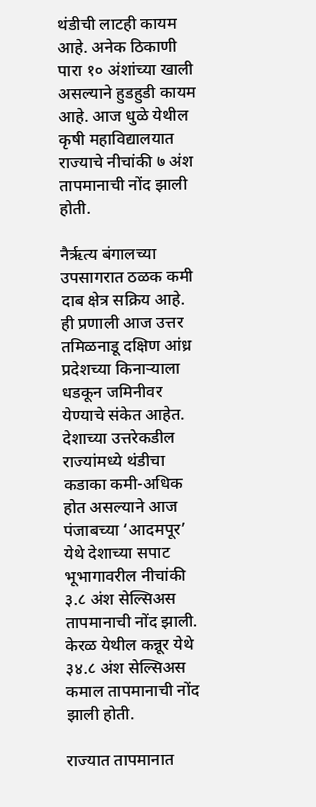थंडीची लाटही कायम आहे. अनेक ठिकाणी पारा १० अंशांच्या खाली असल्याने हुडहुडी कायम आहे. आज धुळे येथील कृषी महाविद्यालयात राज्याचे नीचांकी ७ अंश तापमानाची नोंद झाली होती.

नैर्ऋत्य बंगालच्या उपसागरात ठळक कमी दाब क्षेत्र सक्रिय आहे. ही प्रणाली आज उत्तर तमिळनाडू दक्षिण आंध्र प्रदेशच्या किनाऱ्याला धडकून जमिनीवर येण्याचे संकेत आहेत. देशाच्या उत्तरेकडील राज्यांमध्ये थंडीचा कडाका कमी-अधिक होत असल्याने आज पंजाबच्या ‘आदमपूर’ येथे देशाच्या सपाट भूभागावरील नीचांकी ३.८ अंश सेल्सिअस तापमानाची नोंद झाली. केरळ येथील कन्नूर येथे ३४.८ अंश सेल्सिअस कमाल तापमानाची नोंद झाली होती.

राज्यात तापमानात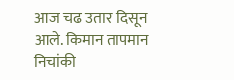आज चढ उतार दिसून आले. किमान तापमान निचांकी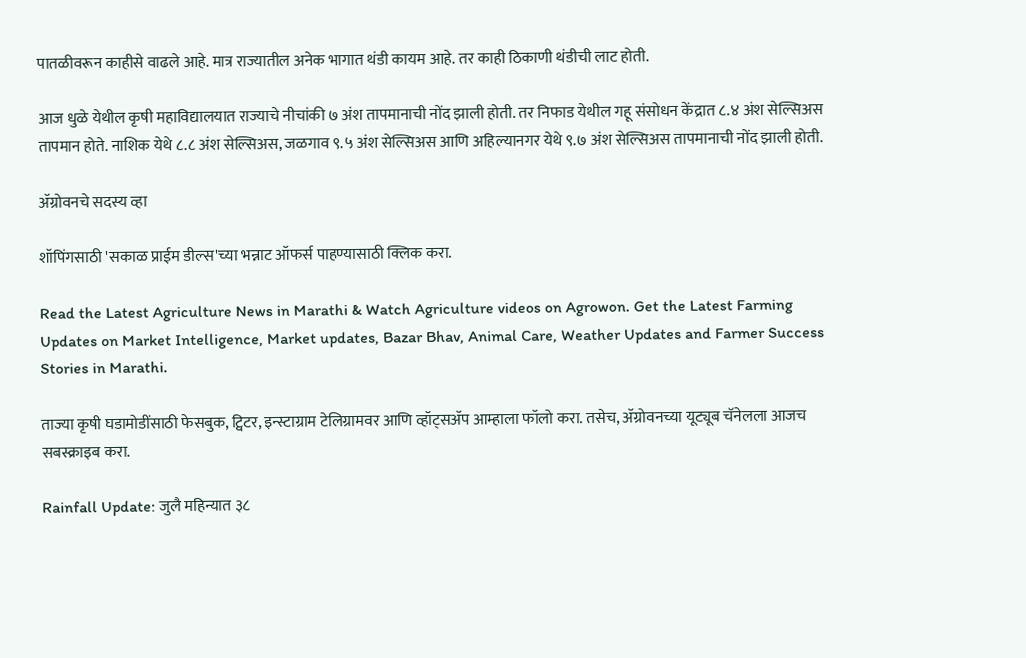पातळीवरून काहीसे वाढले आहे. मात्र राज्यातील अनेक भागात थंडी कायम आहे. तर काही ठिकाणी थंडीची लाट होती.

आज धुळे येथील कृषी महाविद्यालयात राज्याचे नीचांकी ७ अंश तापमानाची नोंद झाली होती. तर निफाड येथील गहू संसोधन केंद्रात ८.४ अंश सेल्सिअस तापमान होते. नाशिक येथे ८.८ अंश सेल्सिअस, जळगाव ९.५ अंश सेल्सिअस आणि अहिल्यानगर येथे ९.७ अंश सेल्सिअस तापमानाची नोंद झाली होती.

ॲग्रोवनचे सदस्य व्हा

शॉपिंगसाठी 'सकाळ प्राईम डील्स'च्या भन्नाट ऑफर्स पाहण्यासाठी क्लिक करा.

Read the Latest Agriculture News in Marathi & Watch Agriculture videos on Agrowon. Get the Latest Farming Updates on Market Intelligence, Market updates, Bazar Bhav, Animal Care, Weather Updates and Farmer Success Stories in Marathi.

ताज्या कृषी घडामोडींसाठी फेसबुक, ट्विटर, इन्स्टाग्राम टेलिग्रामवर आणि व्हॉट्सॲप आम्हाला फॉलो करा. तसेच, ॲग्रोवनच्या यूट्यूब चॅनेलला आजच सबस्क्राइब करा.

Rainfall Update: जुलै महिन्यात ३८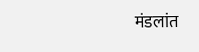मंडलांत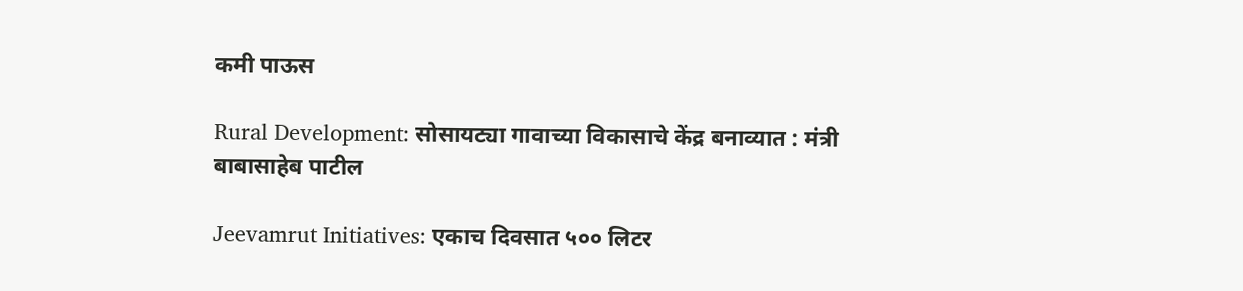कमी पाऊस

Rural Development: सोसायट्या गावाच्या विकासाचे केंद्र बनाव्यात : मंत्री बाबासाहेब पाटील

Jeevamrut Initiatives: एकाच दिवसात ५०० लिटर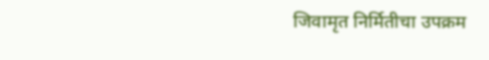जिवामृत निर्मितीचा उपक्रम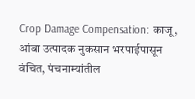Crop Damage Compensation: काजू, आंबा उत्पादक नुकसान भरपाईपासून वंचित, पंचनाम्यांतील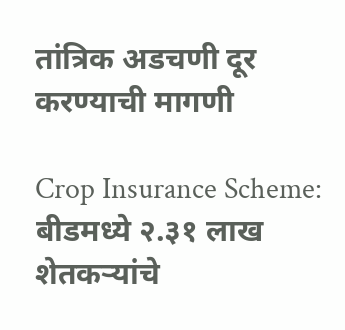तांत्रिक अडचणी दूर करण्याची मागणी

Crop Insurance Scheme: बीडमध्ये २.३१ लाख शेतकऱ्यांचे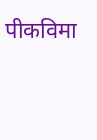पीकविमा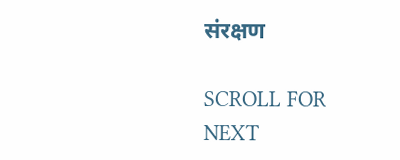संरक्षण

SCROLL FOR NEXT